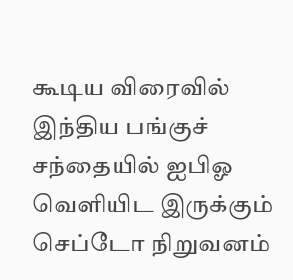கூடிய விரைவில் இந்திய பங்குச் சந்தையில் ஐபிஓ வெளியிட இருக்கும் செப்டோ நிறுவனம்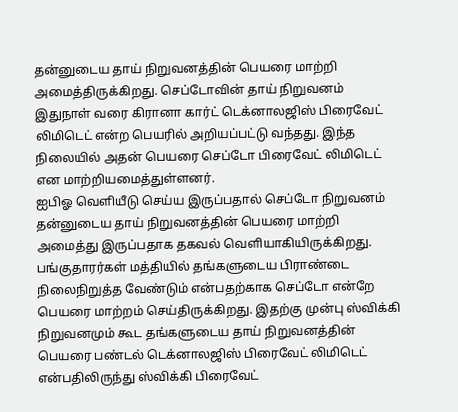தன்னுடைய தாய் நிறுவனத்தின் பெயரை மாற்றி அமைத்திருக்கிறது. செப்டோவின் தாய் நிறுவனம் இதுநாள் வரை கிரானா கார்ட் டெக்னாலஜிஸ் பிரைவேட் லிமிடெட் என்ற பெயரில் அறியப்பட்டு வந்தது. இந்த நிலையில் அதன் பெயரை செப்டோ பிரைவேட் லிமிடெட் என மாற்றியமைத்துள்ளனர்.
ஐபிஓ வெளியீடு செய்ய இருப்பதால் செப்டோ நிறுவனம் தன்னுடைய தாய் நிறுவனத்தின் பெயரை மாற்றி அமைத்து இருப்பதாக தகவல் வெளியாகியிருக்கிறது. பங்குதாரர்கள் மத்தியில் தங்களுடைய பிராண்டை நிலைநிறுத்த வேண்டும் என்பதற்காக செப்டோ என்றே பெயரை மாற்றம் செய்திருக்கிறது. இதற்கு முன்பு ஸ்விக்கி நிறுவனமும் கூட தங்களுடைய தாய் நிறுவனத்தின் பெயரை பண்டல் டெக்னாலஜிஸ் பிரைவேட் லிமிடெட் என்பதிலிருந்து ஸ்விக்கி பிரைவேட்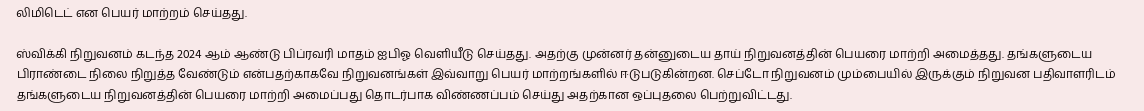லிமிடெட் என பெயர் மாற்றம் செய்தது.

ஸ்விக்கி நிறுவனம் கடந்த 2024 ஆம் ஆண்டு பிப்ரவரி மாதம் ஐபிஓ வெளியீடு செய்தது. அதற்கு முன்னர் தன்னுடைய தாய் நிறுவனத்தின் பெயரை மாற்றி அமைத்தது. தங்களுடைய பிராண்டை நிலை நிறுத்த வேண்டும் என்பதற்காகவே நிறுவனங்கள் இவ்வாறு பெயர் மாற்றங்களில் ஈடுபடுகின்றன. செப்டோ நிறுவனம் மும்பையில் இருக்கும் நிறுவன பதிவாளரிடம் தங்களுடைய நிறுவனத்தின் பெயரை மாற்றி அமைப்பது தொடர்பாக விண்ணப்பம் செய்து அதற்கான ஒப்புதலை பெற்றுவிட்டது.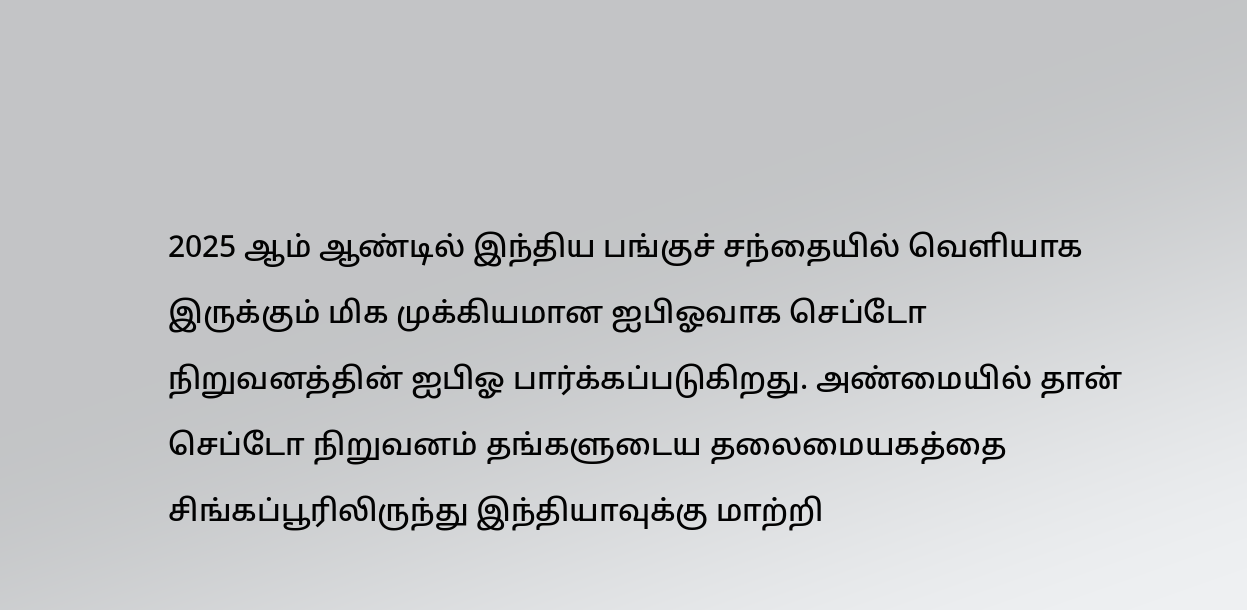2025 ஆம் ஆண்டில் இந்திய பங்குச் சந்தையில் வெளியாக இருக்கும் மிக முக்கியமான ஐபிஓவாக செப்டோ நிறுவனத்தின் ஐபிஓ பார்க்கப்படுகிறது. அண்மையில் தான் செப்டோ நிறுவனம் தங்களுடைய தலைமையகத்தை சிங்கப்பூரிலிருந்து இந்தியாவுக்கு மாற்றி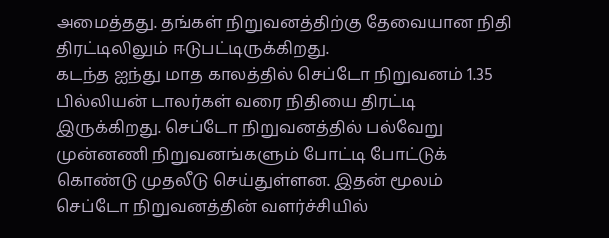அமைத்தது. தங்கள் நிறுவனத்திற்கு தேவையான நிதி திரட்டிலிலும் ஈடுபட்டிருக்கிறது.
கடந்த ஐந்து மாத காலத்தில் செப்டோ நிறுவனம் 1.35 பில்லியன் டாலர்கள் வரை நிதியை திரட்டி இருக்கிறது. செப்டோ நிறுவனத்தில் பல்வேறு முன்னணி நிறுவனங்களும் போட்டி போட்டுக் கொண்டு முதலீடு செய்துள்ளன. இதன் மூலம் செப்டோ நிறுவனத்தின் வளர்ச்சியில்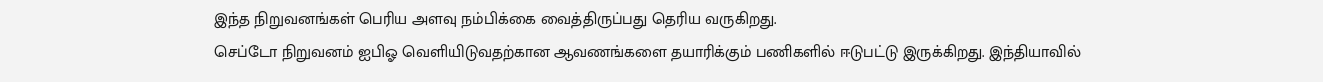இந்த நிறுவனங்கள் பெரிய அளவு நம்பிக்கை வைத்திருப்பது தெரிய வருகிறது.
செப்டோ நிறுவனம் ஐபிஓ வெளியிடுவதற்கான ஆவணங்களை தயாரிக்கும் பணிகளில் ஈடுபட்டு இருக்கிறது. இந்தியாவில்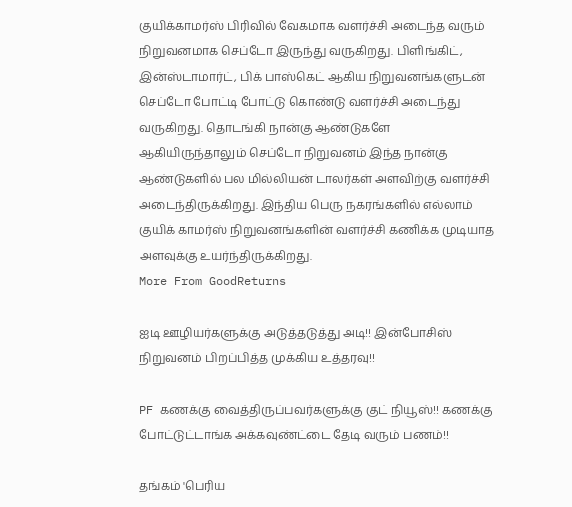குயிக்காமர்ஸ் பிரிவில் வேகமாக வளர்ச்சி அடைந்த வரும் நிறுவனமாக செப்டோ இருந்து வருகிறது. பிளிங்கிட், இன்ஸ்டாமார்ட், பிக் பாஸ்கெட் ஆகிய நிறுவனங்களுடன் செப்டோ போட்டி போட்டு கொண்டு வளர்ச்சி அடைந்து வருகிறது. தொடங்கி நான்கு ஆண்டுகளே ஆகியிருந்தாலும் செப்டோ நிறுவனம் இந்த நான்கு ஆண்டுகளில் பல மில்லியன் டாலர்கள் அளவிற்கு வளர்ச்சி அடைந்திருக்கிறது. இந்திய பெரு நகரங்களில் எல்லாம் குயிக் காமர்ஸ் நிறுவனங்களின் வளர்ச்சி கணிக்க முடியாத அளவுக்கு உயர்ந்திருக்கிறது.
More From GoodReturns

ஐடி ஊழியர்களுக்கு அடுத்தடுத்து அடி!! இன்போசிஸ் நிறுவனம் பிறப்பித்த முக்கிய உத்தரவு!!

PF கணக்கு வைத்திருப்பவர்களுக்கு குட் நியூஸ்!! கணக்கு போட்டுட்டாங்க அக்கவுண்ட்டை தேடி வரும் பணம்!!

தங்கம் 'பெரிய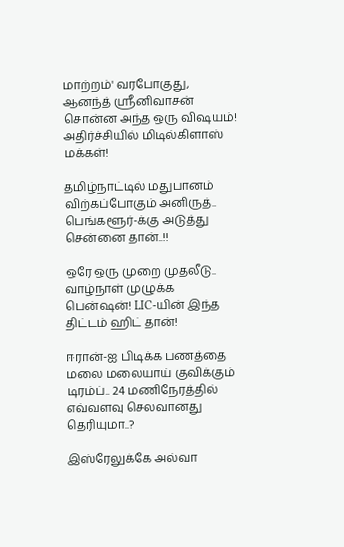மாற்றம்' வரபோகுது, ஆனந்த் ஸ்ரீனிவாசன் சொன்ன அந்த ஒரு விஷயம்! அதிர்ச்சியில் மிடில்கிளாஸ் மக்கள்!

தமிழ்நாட்டில் மதுபானம் விற்கப்போகும் அனிருத்.. பெங்களூர்-க்கு அடுத்து சென்னை தான்..!!

ஒரே ஒரு முறை முதலீடு.. வாழ்நாள் முழுக்க பென்ஷன்! LIC-யின் இந்த திட்டம் ஹிட் தான்!

ஈரான்-ஐ பிடிக்க பணத்தை மலை மலையாய் குவிக்கும் டிரம்ப்.. 24 மணிநேரத்தில் எவ்வளவு செலவானது தெரியுமா..?

இஸ்ரேலுக்கே அல்வா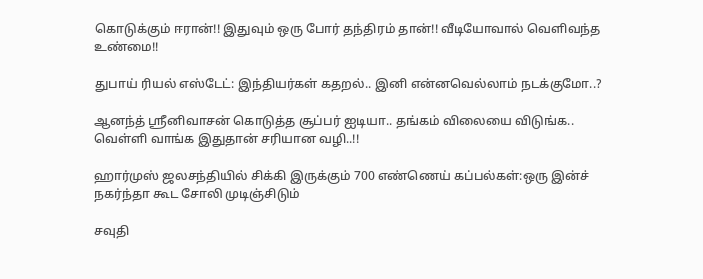கொடுக்கும் ஈரான்!! இதுவும் ஒரு போர் தந்திரம் தான்!! வீடியோவால் வெளிவந்த உண்மை!!

துபாய் ரியல் எஸ்டேட்: இந்தியர்கள் கதறல்.. இனி என்னவெல்லாம் நடக்குமோ..?

ஆனந்த் ஸ்ரீனிவாசன் கொடுத்த சூப்பர் ஐடியா.. தங்கம் விலையை விடுங்க.. வெள்ளி வாங்க இதுதான் சரியான வழி..!!

ஹார்முஸ் ஜலசந்தியில் சிக்கி இருக்கும் 700 எண்ணெய் கப்பல்கள்:ஒரு இன்ச் நகர்ந்தா கூட சோலி முடிஞ்சிடும்

சவுதி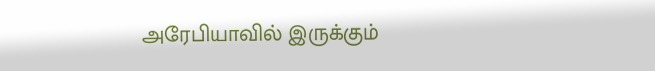அரேபியாவில் இருக்கும்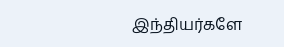இந்தியர்களே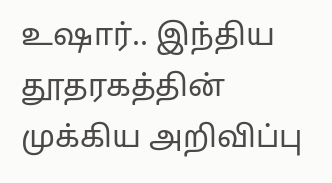உஷார்.. இந்திய தூதரகத்தின் முக்கிய அறிவிப்பு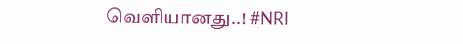வெளியானது..! #NRI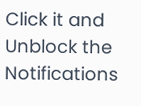Click it and Unblock the Notifications